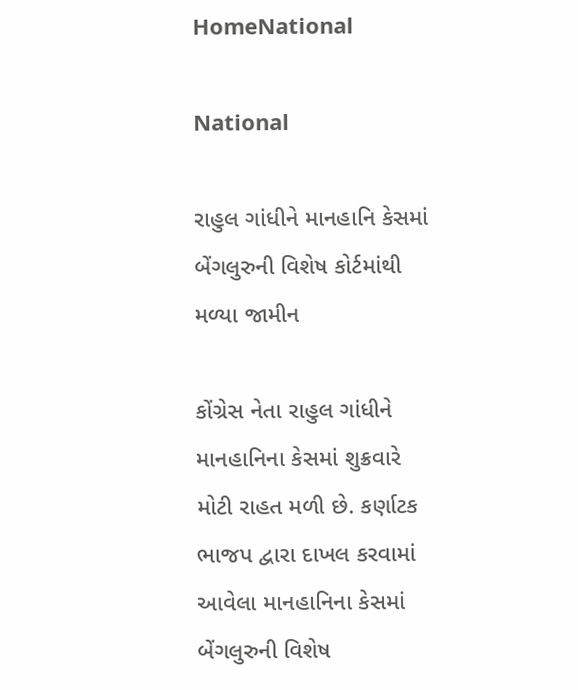HomeNational

National

રાહુલ ગાંધીને માનહાનિ કેસમાં બેંગલુરુની વિશેષ કોર્ટમાંથી મળ્યા જામીન

કોંગ્રેસ નેતા રાહુલ ગાંધીને માનહાનિના કેસમાં શુક્રવારે મોટી રાહત મળી છે. કર્ણાટક ભાજપ દ્વારા દાખલ કરવામાં આવેલા માનહાનિના કેસમાં બેંગલુરુની વિશેષ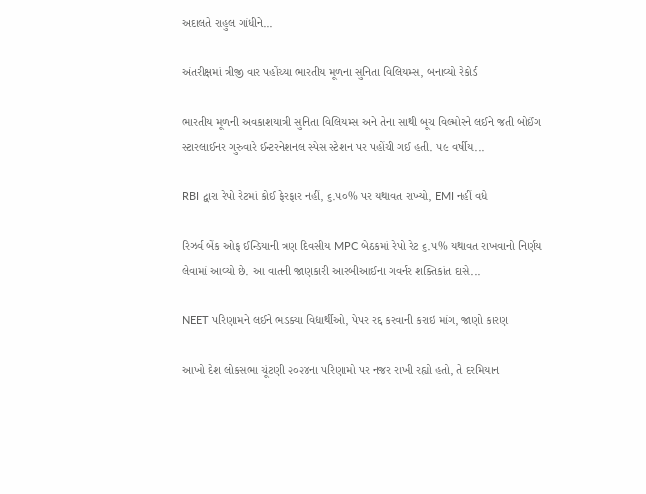અદાલતે રાહુલ ગાંધીને...

અંતરીક્ષમાં ત્રીજી વાર પહોંચ્યા ભારતીય મૂળના સુનિતા વિલિયમ્સ, બનાવ્યો રેકોર્ડ

ભારતીય મૂળની અવકાશયાત્રી સુનિતા વિલિયમ્સ અને તેના સાથી બૂચ વિલ્મોરને લઈને જતી બોઈંગ સ્ટારલાઈનર ગુરુવારે ઈન્ટરનેશનલ સ્પેસ સ્ટેશન પર પહોંચી ગઈ હતી. ૫૯ વર્ષીય...

RBI દ્વારા રેપો રેટમાં કોઈ ફેરફાર નહીં, ૬.૫૦% પર યથાવત રાખ્યો, EMI નહીં વધે

રિઝર્વ બેંક ઓફ ઈન્ડિયાની ત્રણ દિવસીય MPC બેઠકમાં રેપો રેટ ૬.૫% યથાવત રાખવાનો નિર્ણય લેવામાં આવ્યો છે. આ વાતની જાણકારી આરબીઆઈના ગવર્નર શક્તિકાંત દાસે...

NEET પરિણામને લઈને ભડક્યા વિદ્યાર્થીઓ, પેપર રદ્દ કરવાની કરાઇ માંગ, જાણો કારણ

આખો દેશ લોકસભા ચૂંટણી ૨૦૨૪ના પરિણામો પર નજર રાખી રહ્યો હતો, તે દરમિયાન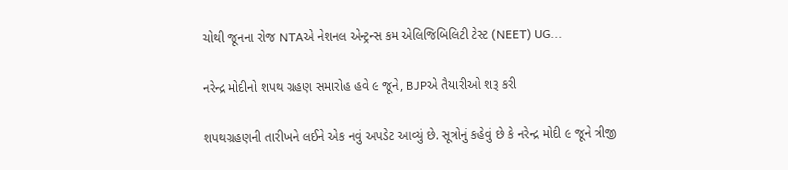ચોથી જૂનના રોજ NTAએ નેશનલ એન્ટ્રન્સ કમ એલિજિબિલિટી ટેસ્ટ (NEET) UG...

નરેન્દ્ર મોદીનો શપથ ગ્રહણ સમારોહ હવે ૯ જૂને, BJPએ તૈયારીઓ શરૂ કરી

શપથગ્રહણની તારીખને લઈને એક નવું અપડેટ આવ્યું છે. સૂત્રોનું કહેવું છે કે નરેન્દ્ર મોદી ૯ જૂને ત્રીજી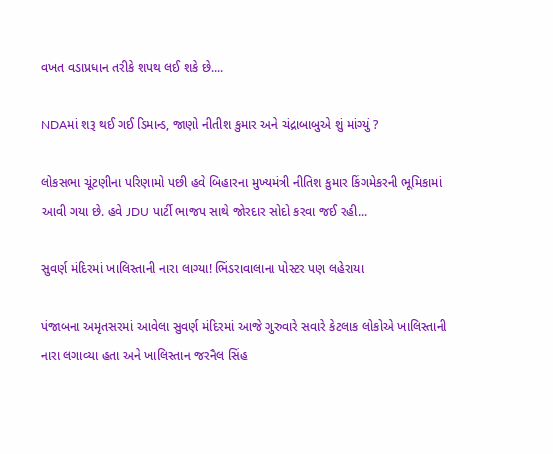વખત વડાપ્રધાન તરીકે શપથ લઈ શકે છે....

NDAમાં શરૂ થઈ ગઈ ડિમાન્ડ, જાણો નીતીશ કુમાર અને ચંદ્રાબાબુએ શું માંગ્યું ?

લોકસભા ચૂંટણીના પરિણામો પછી હવે બિહારના મુખ્યમંત્રી નીતિશ કુમાર કિંગમેકરની ભૂમિકામાં આવી ગયા છે. હવે JDU પાર્ટી ભાજપ સાથે જોરદાર સોદો કરવા જઈ રહી...

સુવર્ણ મંદિરમાં ખાલિસ્તાની નારા લાગ્યા! ભિંડરાવાલાના પોસ્ટર પણ લહેરાયા

પંજાબના અમૃતસરમાં આવેલા સુવર્ણ મંદિરમાં આજે ગુરુવારે સવારે કેટલાક લોકોએ ખાલિસ્તાની નારા લગાવ્યા હતા અને ખાલિસ્તાન જરનૈલ સિંહ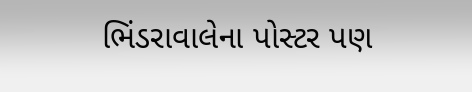ભિંડરાવાલેના પોસ્ટર પણ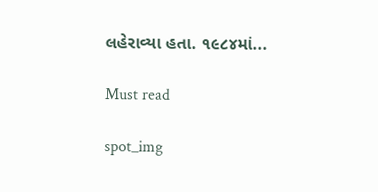લહેરાવ્યા હતા. ૧૯૮૪માં...

Must read

spot_img